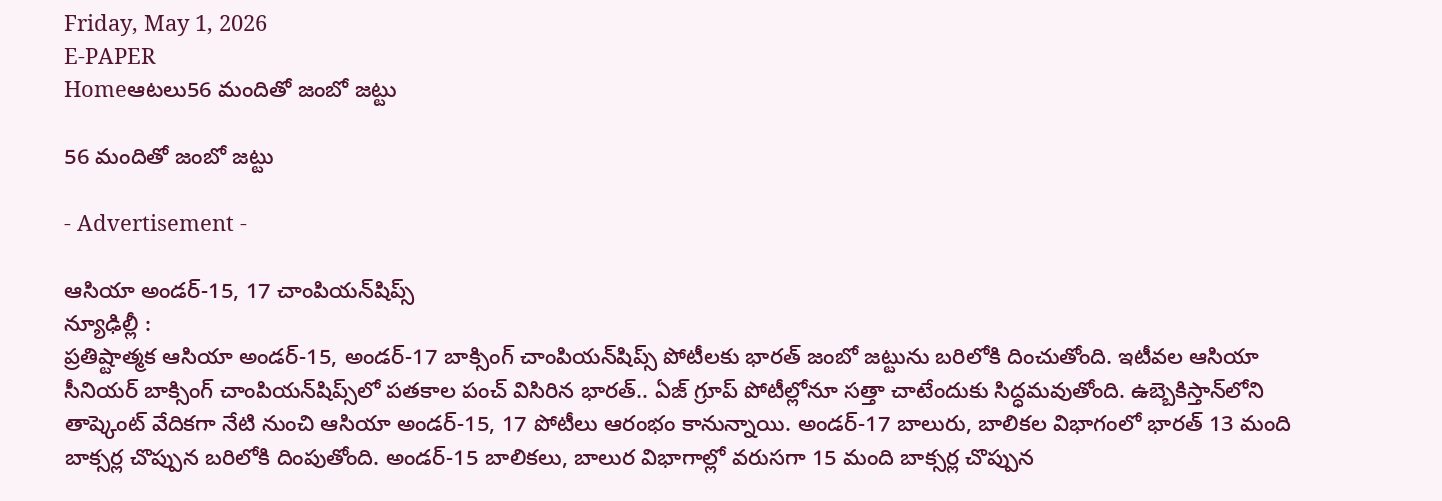Friday, May 1, 2026
E-PAPER
Homeఆటలు56 మందితో జంబో జట్టు

56 మందితో జంబో జట్టు

- Advertisement -

ఆసియా అండర్‌-15, 17 చాంపియన్‌షిప్స్‌
న్యూఢిల్లీ :
ప్రతిష్టాత్మక ఆసియా అండర్‌-15, అండర్‌-17 బాక్సింగ్‌ చాంపియన్‌షిప్స్‌ పోటీలకు భారత్‌ జంబో జట్టును బరిలోకి దించుతోంది. ఇటీవల ఆసియా సీనియర్‌ బాక్సింగ్‌ చాంపియన్‌షిప్స్‌లో పతకాల పంచ్‌ విసిరిన భారత్‌.. ఏజ్‌ గ్రూప్‌ పోటీల్లోనూ సత్తా చాటేందుకు సిద్ధమవుతోంది. ఉబ్బెకిస్తాన్‌లోని తాష్కెంట్‌ వేదికగా నేటి నుంచి ఆసియా అండర్‌-15, 17 పోటీలు ఆరంభం కానున్నాయి. అండర్‌-17 బాలురు, బాలికల విభాగంలో భారత్‌ 13 మంది బాక్సర్ల చొప్పున బరిలోకి దింపుతోంది. అండర్‌-15 బాలికలు, బాలుర విభాగాల్లో వరుసగా 15 మంది బాక్సర్ల చొప్పున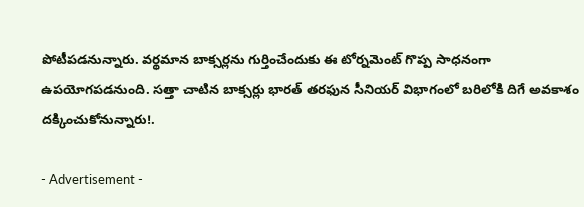పోటీపడనున్నారు. వర్థమాన బాక్సర్లను గుర్తించేందుకు ఈ టోర్నమెంట్‌ గొప్ప సాధనంగా ఉపయోగపడనుంది. సత్తా చాటిన బాక్సర్లు భారత్‌ తరఫున సీనియర్‌ విభాగంలో బరిలోకి దిగే అవకాశం దక్కించుకోనున్నారు!.

- Advertisement -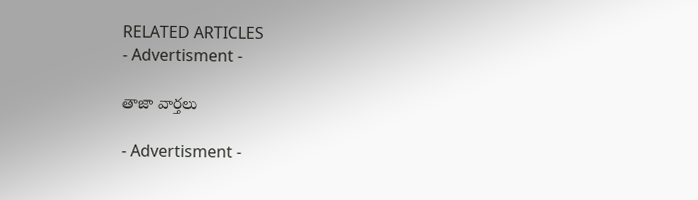RELATED ARTICLES
- Advertisment -

తాజా వార్తలు

- Advertisment -